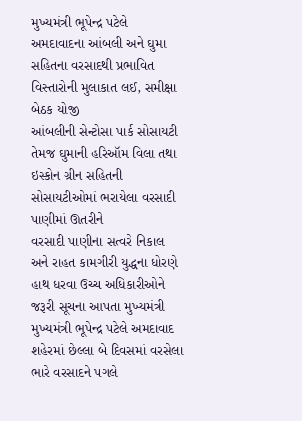મુખ્યમંત્રી ભૂપેન્દ્ર પટેલે અમદાવાદના આંબલી અને ઘુમા સહિતના વરસાદથી પ્રભાવિત વિસ્તારોની મુલાકાત લઈ, સમીક્ષા બેઠક યોજી
આંબલીની સેન્ટોસા પાર્ક સોસાયટી તેમજ ઘુમાની હરિઑમ વિલા તથા ઇસ્કોન ગ્રીન સહિતની સોસાયટીઓમાં ભરાયેલા વરસાદી પાણીમાં ઊતરીને
વરસાદી પાણીના સત્વરે નિકાલ અને રાહત કામગીરી યુદ્ધના ધોરણે હાથ ધરવા ઉચ્ચ અધિકારીઓને જરૂરી સૂચના આપતા મુખ્યમંત્રી
મુખ્યમંત્રી ભૂપેન્દ્ર પટેલે અમદાવાદ શહેરમાં છેલ્લા બે દિવસમાં વરસેલા ભારે વરસાદને પગલે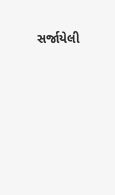સર્જાયેલી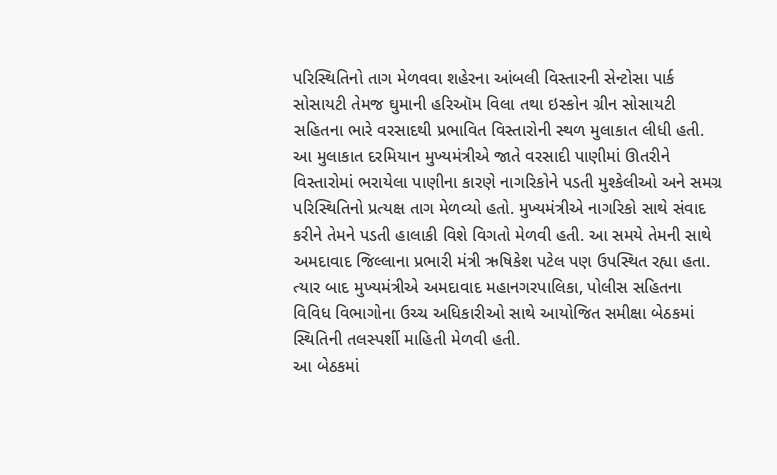પરિસ્થિતિનો તાગ મેળવવા શહેરના આંબલી વિસ્તારની સેન્ટોસા પાર્ક સોસાયટી તેમજ ઘુમાની હરિઑમ વિલા તથા ઇસ્કોન ગ્રીન સોસાયટી સહિતના ભારે વરસાદથી પ્રભાવિત વિસ્તારોની સ્થળ મુલાકાત લીધી હતી.
આ મુલાકાત દરમિયાન મુખ્યમંત્રીએ જાતે વરસાદી પાણીમાં ઊતરીને વિસ્તારોમાં ભરાયેલા પાણીના કારણે નાગરિકોને પડતી મુશ્કેલીઓ અને સમગ્ર પરિસ્થિતિનો પ્રત્યક્ષ તાગ મેળવ્યો હતો. મુખ્યમંત્રીએ નાગરિકો સાથે સંવાદ કરીને તેમને પડતી હાલાકી વિશે વિગતો મેળવી હતી. આ સમયે તેમની સાથે અમદાવાદ જિલ્લાના પ્રભારી મંત્રી ઋષિકેશ પટેલ પણ ઉપસ્થિત રહ્યા હતા.
ત્યાર બાદ મુખ્યમંત્રીએ અમદાવાદ મહાનગરપાલિકા, પોલીસ સહિતના વિવિધ વિભાગોના ઉચ્ચ અધિકારીઓ સાથે આયોજિત સમીક્ષા બેઠકમાં સ્થિતિની તલસ્પર્શી માહિતી મેળવી હતી.
આ બેઠકમાં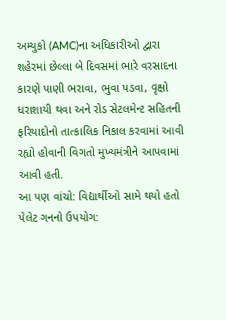અમ્યુકો (AMC)ના અધિકારીઓ દ્વારા શહેરમાં છેલ્લા બે દિવસમાં ભારે વરસાદના કારણે પાણી ભરાવા, ભુવા પડવા, વૃક્ષો ધરાશાયી થવા અને રોડ સેટલમેન્ટ સહિતની ફરિયાદોનો તાત્કાલિક નિકાલ કરવામાં આવી રહ્યો હોવાની વિગતો મુખ્યમંત્રીને આપવામાં આવી હતી.
આ પણ વાંચો: વિદ્યાર્થીઓ સામે થયો હતો પેલેટ ગનનો ઉપયોગ: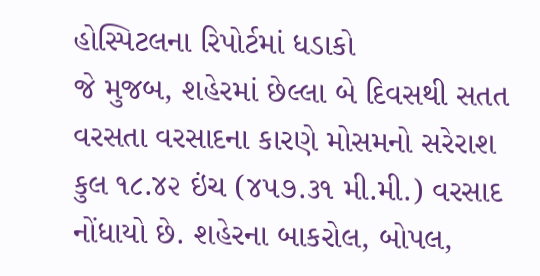હોસ્પિટલના રિપોર્ટમાં ધડાકો
જે મુજબ, શહેરમાં છેલ્લા બે દિવસથી સતત વરસતા વરસાદના કારણે મોસમનો સરેરાશ કુલ ૧૮.૪૨ ઇંચ (૪૫૭.૩૧ મી.મી.) વરસાદ નોંધાયો છે. શહેરના બાકરોલ, બોપલ,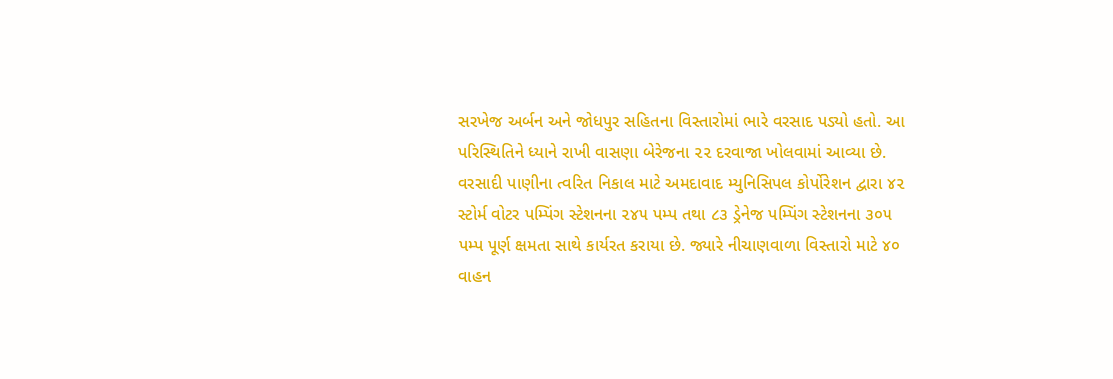સરખેજ અર્બન અને જોધપુર સહિતના વિસ્તારોમાં ભારે વરસાદ પડ્યો હતો. આ પરિસ્થિતિને ધ્યાને રાખી વાસણા બેરેજના ૨૨ દરવાજા ખોલવામાં આવ્યા છે.
વરસાદી પાણીના ત્વરિત નિકાલ માટે અમદાવાદ મ્યુનિસિપલ કોર્પોરેશન દ્વારા ૪૨ સ્ટોર્મ વોટર પમ્પિંગ સ્ટેશનના ૨૪૫ પમ્પ તથા ૮૩ ડ્રેનેજ પમ્પિંગ સ્ટેશનના ૩૦૫ પમ્પ પૂર્ણ ક્ષમતા સાથે કાર્યરત કરાયા છે. જ્યારે નીચાણવાળા વિસ્તારો માટે ૪૦ વાહન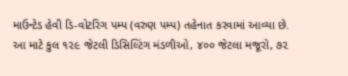માઉન્ટેડ હેવી ડિ-વોટરિંગ પમ્પ (વરુણ પમ્પ) તહેનાત કરવામાં આવ્યા છે.
આ માટે કુલ ૧૨૯ જેટલી ડિસિલ્ટિંગ મંડળીઓ, ૪૦૦ જેટલા મજૂરો, ૭૨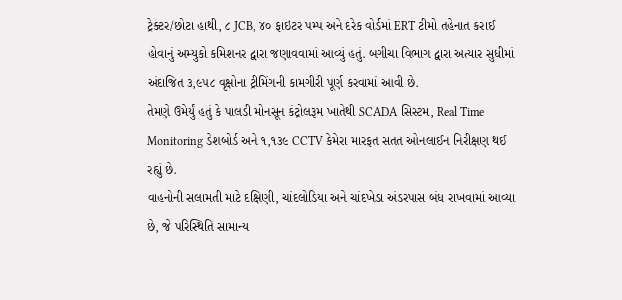ટ્રેક્ટર/છોટા હાથી, ૮ JCB, ૪૦ ફાઇટર પમ્પ અને દરેક વોર્ડમાં ERT ટીમો તહેનાત કરાઈ હોવાનું અમ્યુકો કમિશનર દ્વારા જણાવવામાં આવ્યું હતું. બગીચા વિભાગ દ્વારા અત્યાર સુધીમાં અંદાજિત ૩,૯૫૮ વૃક્ષોના ટ્રીમિંગની કામગીરી પૂર્ણ કરવામાં આવી છે.
તેમણે ઉમેર્યું હતું કે પાલડી મોનસૂન કંટ્રોલરૂમ ખાતેથી SCADA સિસ્ટમ, Real Time Monitoring ડેશબોર્ડ અને ૧,૧૩૯ CCTV કેમેરા મારફત સતત ઓનલાઈન નિરીક્ષણ થઈ રહ્યું છે.
વાહનોની સલામતી માટે દક્ષિણી, ચાંદલોડિયા અને ચાંદખેડા અંડરપાસ બંધ રાખવામાં આવ્યા છે, જે પરિસ્થિતિ સામાન્ય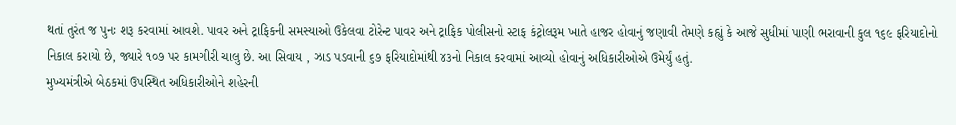થતાં તુરંત જ પુનઃ શરૂ કરવામાં આવશે. પાવર અને ટ્રાફિકની સમસ્યાઓ ઉકેલવા ટોરેન્ટ પાવર અને ટ્રાફિક પોલીસનો સ્ટાફ કંટ્રોલરૂમ ખાતે હાજર હોવાનું જણાવી તેમણે કહ્યું કે આજે સુધીમાં પાણી ભરાવાની કુલ ૧૬૯ ફરિયાદોનો નિકાલ કરાયો છે, જ્યારે ૧૦૭ પર કામગીરી ચાલુ છે. આ સિવાય , ઝાડ પડવાની ૬૭ ફરિયાદોમાંથી ૪૩નો નિકાલ કરવામાં આવ્યો હોવાનું અધિકારીઓએ ઉમેર્યું હતું.
મુખ્યમંત્રીએ બેઠકમાં ઉપસ્થિત અધિકારીઓને શહેરની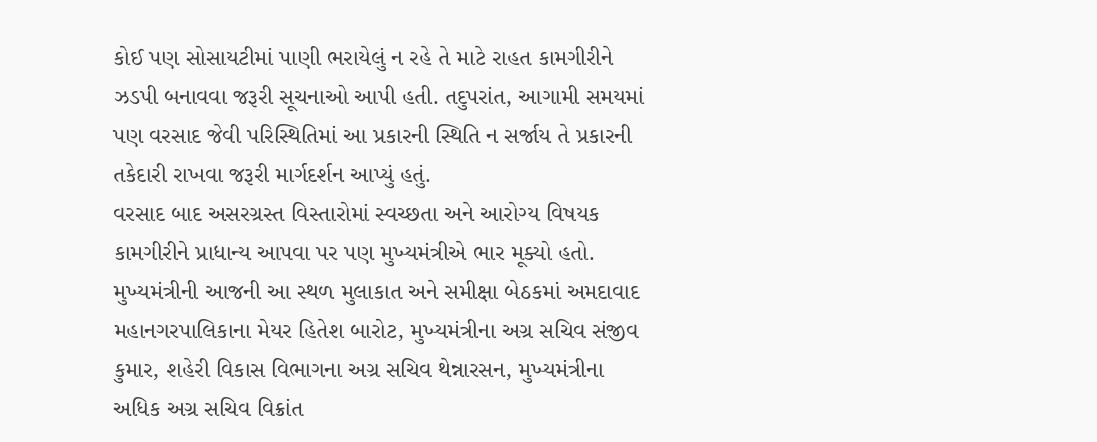કોઈ પણ સોસાયટીમાં પાણી ભરાયેલું ન રહે તે માટે રાહત કામગીરીને ઝડપી બનાવવા જરૂરી સૂચનાઓ આપી હતી. તદુપરાંત, આગામી સમયમાં પણ વરસાદ જેવી પરિસ્થિતિમાં આ પ્રકારની સ્થિતિ ન સર્જાય તે પ્રકારની તકેદારી રાખવા જરૂરી માર્ગદર્શન આપ્યું હતું.
વરસાદ બાદ અસરગ્રસ્ત વિસ્તારોમાં સ્વચ્છતા અને આરોગ્ય વિષયક કામગીરીને પ્રાધાન્ય આપવા પર પણ મુખ્યમંત્રીએ ભાર મૂક્યો હતો.
મુખ્યમંત્રીની આજની આ સ્થળ મુલાકાત અને સમીક્ષા બેઠકમાં અમદાવાદ મહાનગરપાલિકાના મેયર હિતેશ બારોટ, મુખ્યમંત્રીના અગ્ર સચિવ સંજીવ કુમાર, શહેરી વિકાસ વિભાગના અગ્ર સચિવ થેન્નારસન, મુખ્યમંત્રીના અધિક અગ્ર સચિવ વિક્રાંત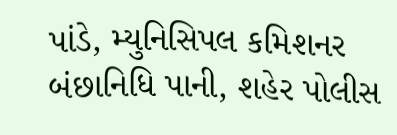પાંડે, મ્યુનિસિપલ કમિશનર બંછાનિધિ પાની, શહેર પોલીસ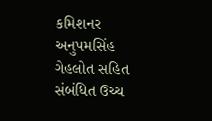કમિશનર અનુપમસિંહ ગેહલોત સહિત સંબંધિત ઉચ્ચ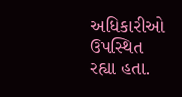અધિકારીઓ ઉપસ્થિત રહ્યા હતા.